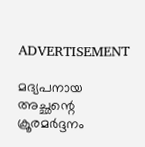ADVERTISEMENT

മദ്യപനായ അച്ഛന്റെ ക്രൂരമര്‍ദ്ദനം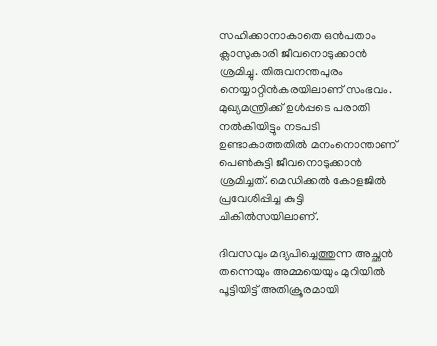സഹിക്കാനാകാതെ ഒന്‍പതാം ക്ലാസുകാരി ജീവനൊടുക്കാന്‍ ശ്രമിച്ചു. തിരുവനന്തപുരം നെയ്യാറ്റിന്‍കരയിലാണ് സംഭവം. മുഖ്യമന്ത്രിക്ക് ഉള്‍പ്പടെ പരാതി നല്‍കിയിട്ടും നടപടി ഉണ്ടാകാത്തതില്‍ മനംനൊന്താണ് പെണ്‍കുട്ടി ജീവനൊടുക്കാന്‍ ശ്രമിച്ചത്. മെഡിക്കല്‍ കോളജില്‍ പ്രവേശിപ്പിച്ച കുട്ടി ചികില്‍സയിലാണ്.

ദിവസവും മദ്യപിച്ചെത്തുന്ന അച്ഛന്‍ തന്നെയും അമ്മയെയും മുറിയില്‍ പൂട്ടിയിട്ട് അതിക്രൂരമായി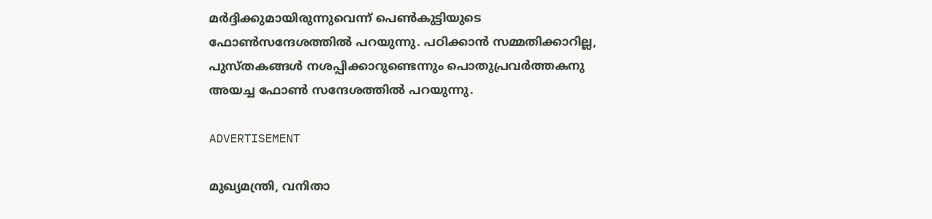മര്‍ദ്ദിക്കുമായിരുന്നുവെന്ന് പെണ്‍കുട്ടിയുടെ ഫോണ്‍സന്ദേശത്തില്‍ പറയുന്നു. പഠിക്കാന്‍ സമ്മതിക്കാറില്ല, പുസ്തകങ്ങള്‍ നശപ്പിക്കാറുണ്ടെന്നും പൊതുപ്രവര്‍ത്തകനു അയച്ച ഫോണ്‍ സന്ദേശത്തില്‍ പറയുന്നു.

ADVERTISEMENT

മുഖ്യമന്ത്രി, വനിതാ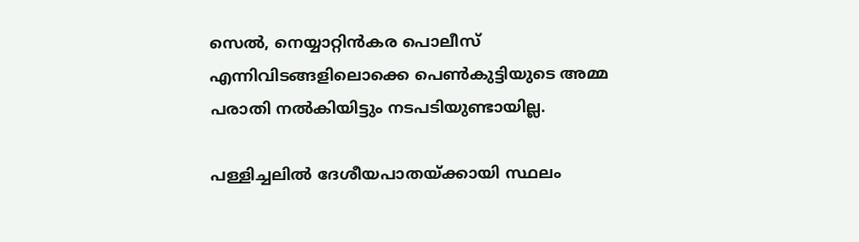സെല്‍, നെയ്യാറ്റിന്‍കര പൊലീസ് എന്നിവിടങ്ങളിലൊക്കെ പെണ്‍കുട്ടിയുടെ അമ്മ പരാതി നല്‍കിയിട്ടും നടപടിയുണ്ടായില്ല.

പള്ളിച്ചലില്‍ ദേശീയപാതയ്ക്കായി സ്ഥലം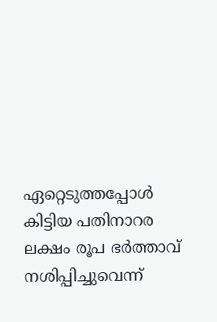ഏറ്റെടുത്തപ്പോള്‍ കിട്ടിയ പതിനാറര ലക്ഷം രൂപ ഭര്‍ത്താവ് നശിപ്പിച്ചുവെന്ന്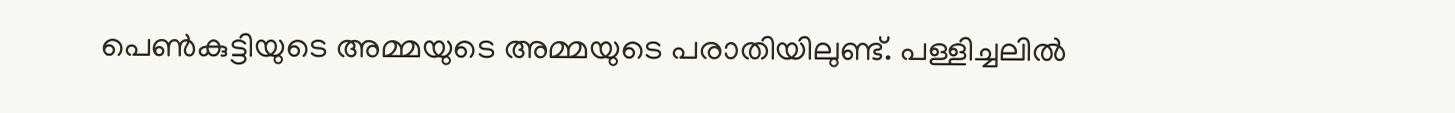പെണ്‍കുട്ടിയുടെ അമ്മയുടെ അമ്മയുടെ പരാതിയിലുണ്ട്. പള്ളിച്ചലില്‍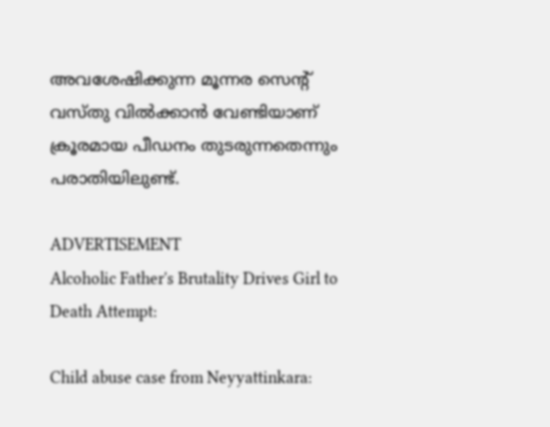അവശേഷിക്കുന്ന മൂന്നര സെന്റ് വസ്തു വില്‍ക്കാന്‍ വേണ്ടിയാണ് ക്രൂരമായ പീഡനം തുടരുന്നതെന്നും പരാതിയിലുണ്ട്.

ADVERTISEMENT
Alcoholic Father's Brutality Drives Girl to Death Attempt:

Child abuse case from Neyyattinkara: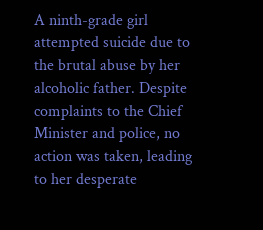A ninth-grade girl attempted suicide due to the brutal abuse by her alcoholic father. Despite complaints to the Chief Minister and police, no action was taken, leading to her desperate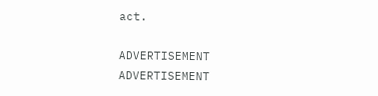act.

ADVERTISEMENT
ADVERTISEMENT